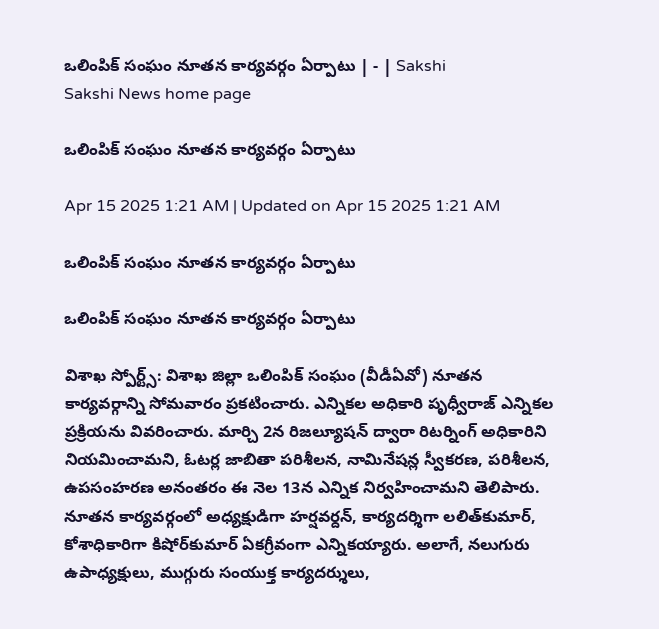ఒలింపిక్‌ సంఘం నూతన కార్యవర్గం ఏర్పాటు | - | Sakshi
Sakshi News home page

ఒలింపిక్‌ సంఘం నూతన కార్యవర్గం ఏర్పాటు

Apr 15 2025 1:21 AM | Updated on Apr 15 2025 1:21 AM

ఒలింపిక్‌ సంఘం నూతన కార్యవర్గం ఏర్పాటు

ఒలింపిక్‌ సంఘం నూతన కార్యవర్గం ఏర్పాటు

విశాఖ స్పోర్ట్స్‌: విశాఖ జిల్లా ఒలింపిక్‌ సంఘం (వీడీఏవో) నూతన కార్యవర్గాన్ని సోమవారం ప్రకటించారు. ఎన్నికల అధికారి పృధ్వీరాజ్‌ ఎన్నికల ప్రక్రియను వివరించారు. మార్చి 2న రిజల్యూషన్‌ ద్వారా రిటర్నింగ్‌ అధికారిని నియమించామని, ఓటర్ల జాబితా పరిశీలన, నామినేషన్ల స్వీకరణ, పరిశీలన, ఉపసంహరణ అనంతరం ఈ నెల 13న ఎన్నిక నిర్వహించామని తెలిపారు. నూతన కార్యవర్గంలో అధ్యక్షుడిగా హర్షవర్దన్‌, కార్యదర్శిగా లలిత్‌కుమార్‌, కోశాధికారిగా కిషోర్‌కుమార్‌ ఏకగ్రీవంగా ఎన్నికయ్యారు. అలాగే, నలుగురు ఉపాధ్యక్షులు, ముగ్గురు సంయుక్త కార్యదర్శులు,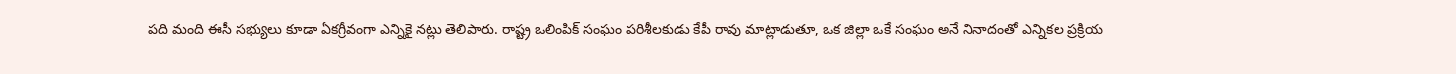పది మంది ఈసీ సభ్యులు కూడా ఏకగ్రీవంగా ఎన్నికై నట్లు తెలిపారు. రాష్ట్ర ఒలింపిక్‌ సంఘం పరిశీలకుడు కేపీ రావు మాట్లాడుతూ, ఒక జిల్లా ఒకే సంఘం అనే నినాదంతో ఎన్నికల ప్రక్రియ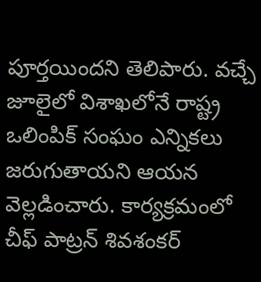పూర్తయిందని తెలిపారు. వచ్చే జూలైలో విశాఖలోనే రాష్ట్ర ఒలింపిక్‌ సంఘం ఎన్నికలు జరుగుతాయని ఆయన వెల్లడించారు. కార్యక్రమంలో చీఫ్‌ పాట్రన్‌ శివశంకర్‌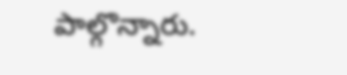పాల్గొన్నారు.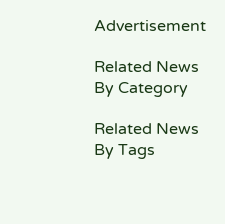Advertisement

Related News By Category

Related News By Tags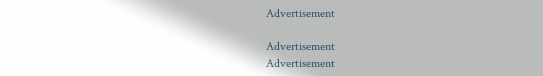Advertisement

Advertisement
Advertisement